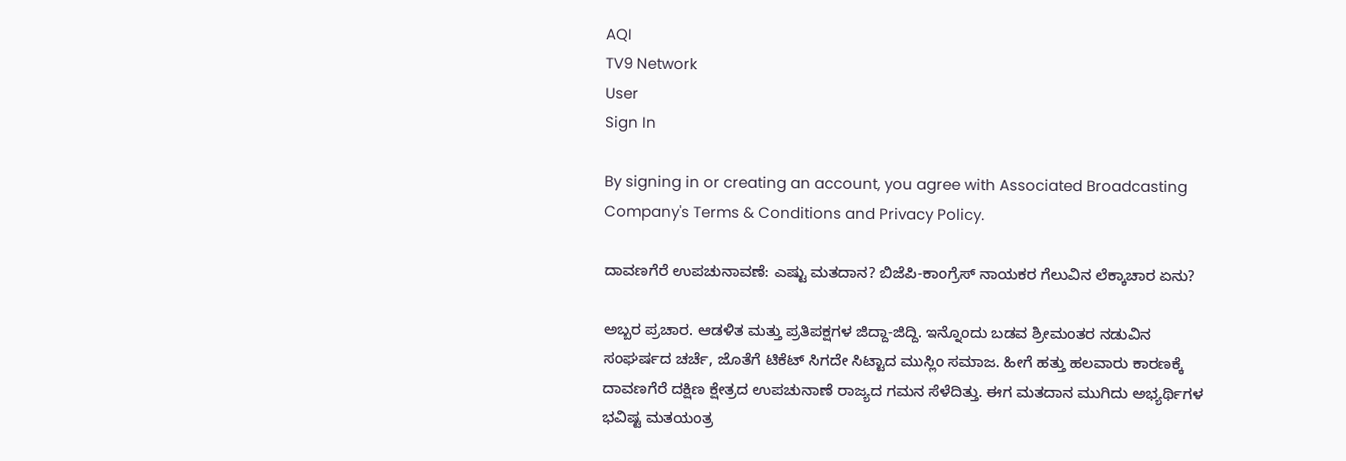AQI
TV9 Network
User
Sign In

By signing in or creating an account, you agree with Associated Broadcasting Company's Terms & Conditions and Privacy Policy.

ದಾವಣಗೆರೆ ಉಪಚುನಾವಣೆ: ಎಷ್ಟು ಮತದಾನ? ಬಿಜೆಪಿ-ಕಾಂಗ್ರೆಸ್ ನಾಯಕರ ಗೆಲುವಿನ ಲೆಕ್ಕಾಚಾರ ಏನು?

ಅಬ್ಬರ ಪ್ರಚಾರ. ಆಡಳಿತ ಮತ್ತು ಪ್ರತಿಪಕ್ಷಗಳ ಜಿದ್ದಾ-ಜಿದ್ದಿ. ಇನ್ನೊಂದು ಬಡವ ಶ್ರೀಮಂತರ ನಡುವಿನ ಸಂಘರ್ಷದ ಚರ್ಚೆ, ಜೊತೆಗೆ ಟಿಕೆಟ್ ಸಿಗದೇ ಸಿಟ್ಟಾದ ಮುಸ್ಲಿಂ ಸಮಾಜ. ಹೀಗೆ ಹತ್ತು ಹಲವಾರು ಕಾರಣಕ್ಕೆ ದಾವಣಗೆರೆ ದಕ್ಷಿಣ ಕ್ಷೇತ್ರದ ಉಪಚುನಾಣೆ ರಾಜ್ಯದ ಗಮನ ಸೆಳೆದಿತ್ತು. ಈಗ ಮತದಾನ ಮುಗಿದು ಅಭ್ಯರ್ಥಿಗಳ ಭವಿಷ್ಟ ಮತಯಂತ್ರ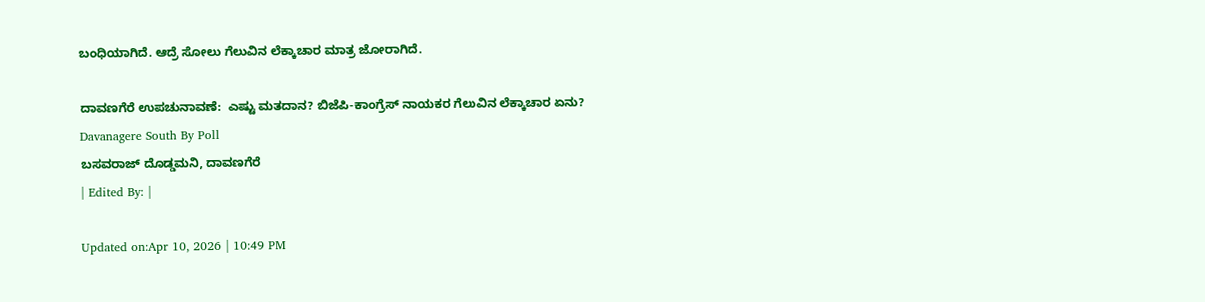ಬಂಧಿಯಾಗಿದೆ. ಆದ್ರೆ ಸೋಲು ಗೆಲುವಿನ ಲೆಕ್ಕಾಚಾರ ಮಾತ್ರ ಜೋರಾಗಿದೆ.

ದಾವಣಗೆರೆ ಉಪಚುನಾವಣೆ:  ಎಷ್ಟು ಮತದಾನ? ಬಿಜೆಪಿ-ಕಾಂಗ್ರೆಸ್ ನಾಯಕರ ಗೆಲುವಿನ ಲೆಕ್ಕಾಚಾರ ಏನು?
Davanagere South By Poll
ಬಸವರಾಜ್ ದೊಡ್ಡಮನಿ, ದಾವಣಗೆರೆ
| Edited By: |

Updated on:Apr 10, 2026 | 10:49 PM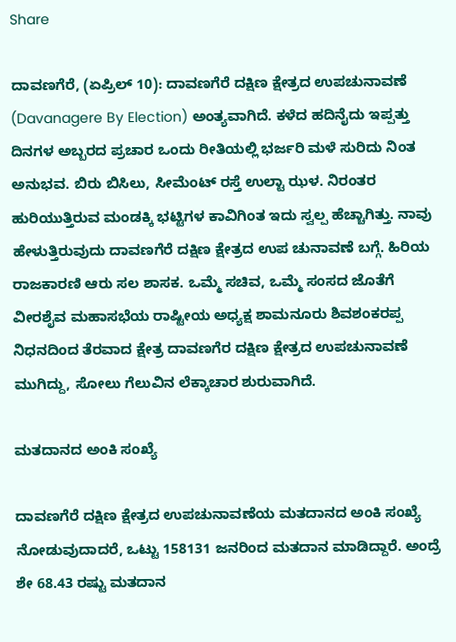Share

ದಾವಣಗೆರೆ, (ಏಪ್ರಿಲ್ 10): ದಾವಣಗೆರೆ ದಕ್ಷಿಣ ಕ್ಷೇತ್ರದ ಉಪಚುನಾವಣೆ (Davanagere By Election) ಅಂತ್ಯವಾಗಿದೆ. ಕಳೆದ ಹದಿನೈದು ಇಪ್ಪತ್ತು ದಿನಗಳ ಅಬ್ಬರದ ಪ್ರಚಾರ ಒಂದು ರೀತಿಯಲ್ಲಿ ಭರ್ಜರಿ ಮಳೆ ಸುರಿದು ನಿಂತ ಅನುಭವ. ಬಿರು ಬಿಸಿಲು, ಸೀಮೆಂಟ್ ರಸ್ತೆ ಉಲ್ಟಾ ಝಳ. ನಿರಂತರ ಹುರಿಯುತ್ತಿರುವ ಮಂಡಕ್ಕಿ ಭಟ್ಟಿಗಳ ಕಾವಿಗಿಂತ ಇದು ಸ್ವಲ್ಪ ಹೆಚ್ಚಾಗಿತ್ತು. ನಾವು ಹೇಳುತ್ತಿರುವುದು ದಾವಣಗೆರೆ ದಕ್ಷಿಣ ಕ್ಷೇತ್ರದ ಉಪ ಚುನಾವಣೆ ಬಗ್ಗೆ. ಹಿರಿಯ ರಾಜಕಾರಣಿ ಆರು ಸಲ ಶಾಸಕ. ಒಮ್ಮೆ ಸಚಿವ, ಒಮ್ಮೆ ಸಂಸದ ಜೊತೆಗೆ ವೀರಶೈವ ಮಹಾಸಭೆಯ ರಾಷ್ಟೀಯ ಅಧ್ಯಕ್ಷ ಶಾಮನೂರು ಶಿವಶಂಕರಪ್ಪ ನಿಧನದಿಂದ ತೆರವಾದ ಕ್ಷೇತ್ರ ದಾವಣಗೆರ ದಕ್ಷಿಣ ಕ್ಷೇತ್ರದ ಉಪಚುನಾವಣೆ ಮುಗಿದ್ದು, ಸೋಲು ಗೆಲುವಿನ ಲೆಕ್ಕಾಚಾರ ಶುರುವಾಗಿದೆ.

ಮತದಾನದ ಅಂಕಿ ಸಂಖ್ಯೆ

ದಾವಣಗೆರೆ ದಕ್ಷಿಣ ಕ್ಷೇತ್ರದ ಉಪಚುನಾವಣೆಯ ಮತದಾನದ ಅಂಕಿ ಸಂಖ್ಯೆ ನೋಡುವುದಾದರೆ, ಒಟ್ಟು 158131 ಜನರಿಂದ ಮತದಾನ ಮಾಡಿದ್ದಾರೆ. ಅಂದ್ರೆ ಶೇ 68.43 ರಷ್ಟು ಮತದಾನ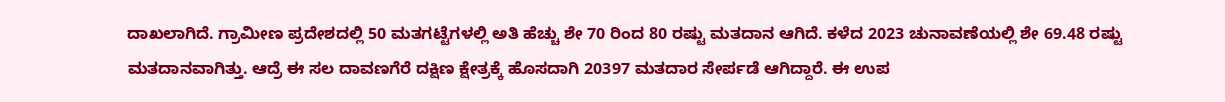ದಾಖಲಾಗಿದೆ. ಗ್ರಾಮೀಣ ಪ್ರದೇಶದಲ್ಲಿ 50 ಮತಗಟ್ಟೆಗಳಲ್ಲಿ ಅತಿ ಹೆಚ್ಚು ಶೇ 70 ರಿಂದ 80 ರಷ್ಟು ಮತದಾನ ಆಗಿದೆ. ಕಳೆದ 2023 ಚುನಾವಣೆಯಲ್ಲಿ ಶೇ 69.48 ರಷ್ಟು ಮತದಾನವಾಗಿತ್ತು. ಆದ್ರೆ ಈ ಸಲ ದಾವಣಗೆರೆ ದಕ್ಷಿಣ ಕ್ಷೇತ್ರಕ್ಕೆ ಹೊಸದಾಗಿ 20397 ಮತದಾರ ಸೇರ್ಪಡೆ ಆಗಿದ್ದಾರೆ. ಈ ಉಪ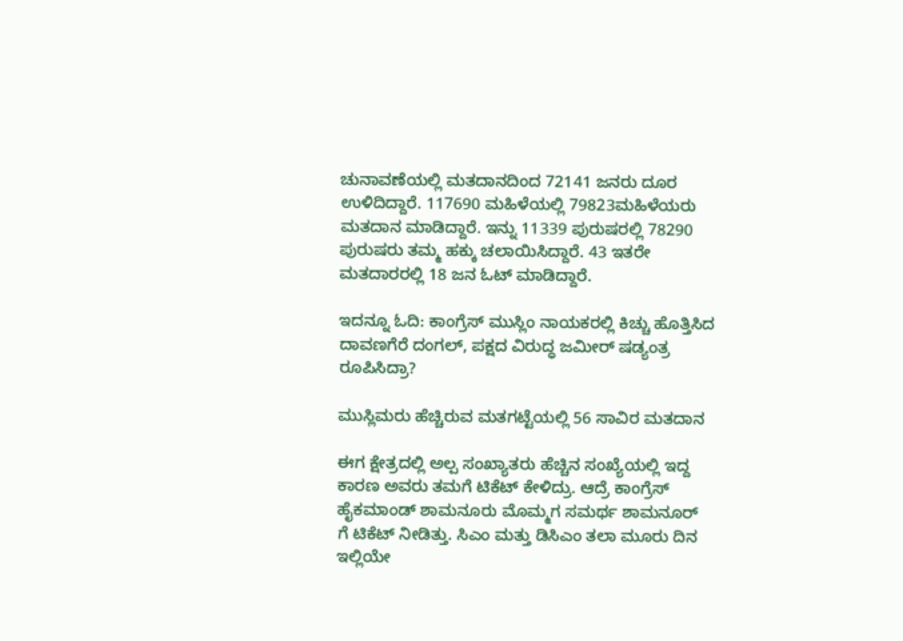ಚುನಾವಣೆಯಲ್ಲಿ ಮತದಾನದಿಂದ 72141 ಜನರು ದೂರ ಉಳಿದಿದ್ದಾರೆ. 117690 ಮಹಿಳೆಯಲ್ಲಿ 79823ಮಹಿಳೆಯರು ಮತದಾನ ಮಾಡಿದ್ದಾರೆ. ಇನ್ನು 11339 ಪುರುಷರಲ್ಲಿ 78290 ಪುರುಷರು ತಮ್ಮ ಹಕ್ಕು ಚಲಾಯಿಸಿದ್ದಾರೆ. 43 ಇತರೇ ಮತದಾರರಲ್ಲಿ 18 ಜನ ಓಟ್ ಮಾಡಿದ್ದಾರೆ.

ಇದನ್ನೂ ಓದಿ: ಕಾಂಗ್ರೆಸ್ ಮುಸ್ಲಿಂ ನಾಯಕರಲ್ಲಿ ಕಿಚ್ಚು ಹೊತ್ತಿಸಿದ ದಾವಣಗೆರೆ ದಂಗಲ್, ಪಕ್ಷದ ವಿರುದ್ಧ ಜಮೀರ್ ಷಡ್ಯಂತ್ರ ರೂಪಿಸಿದ್ರಾ?

ಮುಸ್ಲಿಮರು ಹೆಚ್ಚಿರುವ ಮತಗಟ್ಟೆಯಲ್ಲಿ 56 ಸಾವಿರ ಮತದಾನ

ಈಗ ಕ್ಷೇತ್ರದಲ್ಲಿ ಅಲ್ಪ ಸಂಖ್ಯಾತರು ಹೆಚ್ಚಿನ ಸಂಖ್ಯೆಯಲ್ಲಿ ಇದ್ದ ಕಾರಣ ಅವರು ತಮಗೆ ಟಿಕೆಟ್ ಕೇಳಿದ್ರು. ಆದ್ರೆ ಕಾಂಗ್ರೆಸ್ ಹೈಕಮಾಂಡ್ ಶಾಮನೂರು ಮೊಮ್ಮಗ ಸಮರ್ಥ ಶಾಮನೂರ್ ಗೆ ಟಿಕೆಟ್ ನೀಡಿತ್ತು. ಸಿಎಂ ಮತ್ತು ಡಿಸಿಎಂ ತಲಾ ಮೂರು ದಿನ ಇಲ್ಲಿಯೇ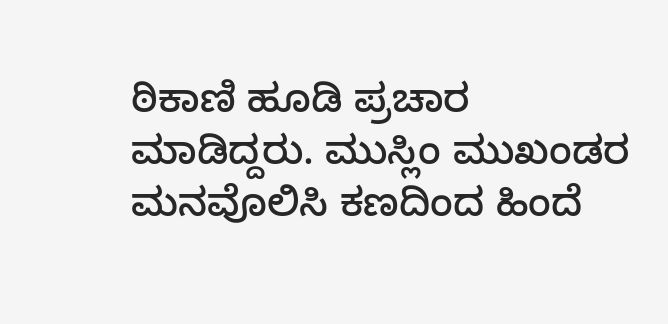ಠಿಕಾಣಿ ಹೂಡಿ ಪ್ರಚಾರ ಮಾಡಿದ್ದರು. ಮುಸ್ಲಿಂ ಮುಖಂಡರ ಮನವೊಲಿಸಿ ಕಣದಿಂದ ಹಿಂದೆ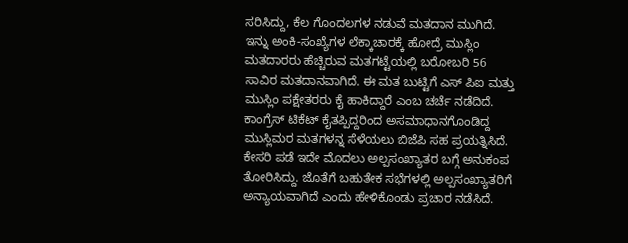ಸರಿಸಿದ್ದು, ಕೆಲ ಗೊಂದಲಗಳ ನಡುವೆ ಮತದಾನ ಮುಗಿದೆ. ಇನ್ನು ಅಂಕಿ-ಸಂಖ್ಯೆಗಳ ಲೆಕ್ಕಾಚಾರಕ್ಕೆ ಹೋದ್ರೆ ಮುಸ್ಲಿಂ ಮತದಾರರು ಹೆಚ್ಚಿರುವ ಮತಗಟ್ಟೆಯಲ್ಲಿ ಬರೋಬರಿ 56 ಸಾವಿರ ಮತದಾನವಾಗಿದೆ. ಈ ಮತ ಬುಟ್ಟಿಗೆ ಎಸ್ ಪಿಐ ಮತ್ತು ಮುಸ್ಲಿಂ ಪಕ್ಷೇತರರು ಕೈ ಹಾಕಿದ್ದಾರೆ ಎಂಬ ಚರ್ಚೆ ನಡೆದಿದೆ. ಕಾಂಗ್ರೆಸ್ ಟಿಕೆಟ್ ಕೈತಪ್ಪಿದ್ದರಿಂದ ಅಸಮಾಧಾನಗೊಂಡಿದ್ದ ಮುಸ್ಲಿಮರ ಮತಗಳನ್ನ ಸೆಳೆಯಲು ಬಿಜೆಪಿ ಸಹ ಪ್ರಯತ್ನಿಸಿದೆ. ಕೇಸರಿ ಪಡೆ ಇದೇ ಮೊದಲು ಅಲ್ಪಸಂಖ್ಯಾತರ ಬಗ್ಗೆ ಅನುಕಂಪ ತೋರಿಸಿದ್ದು. ಜೊತೆಗೆ ಬಹುತೇಕ ಸಭೆಗಳಲ್ಲಿ ಅಲ್ಪಸಂಖ್ಯಾತರಿಗೆ ಅನ್ಯಾಯವಾಗಿದೆ ಎಂದು ಹೇಳಿಕೊಂಡು ಪ್ರಚಾರ ನಡೆಸಿದೆ.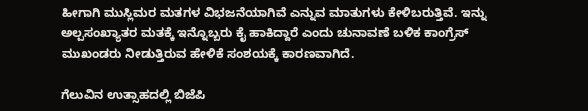ಹೀಗಾಗಿ ಮುಸ್ಲಿಮರ ಮತಗಳ ವಿಭಜನೆಯಾಗಿವೆ ಎನ್ನುವ ಮಾತುಗಳು ಕೇಳಿಬರುತ್ತಿವೆ. ಇನ್ನು ಅಲ್ಪಸಂಖ್ಯಾತರ ಮತಕ್ಕೆ ಇನ್ನೊಬ್ಬರು ಕೈ ಹಾಕಿದ್ದಾರೆ ಎಂದು ಚುನಾವಣೆ ಬಳಿಕ ಕಾಂಗ್ರೆಸ್ ಮುಖಂಡರು ನೀಡುತ್ತಿರುವ ಹೇಳಿಕೆ ಸಂಶಯಕ್ಕೆ ಕಾರಣವಾಗಿದೆ.

ಗೆಲುವಿನ ಉತ್ಸಾಹದಲ್ಲಿ ಬಿಜೆಪಿ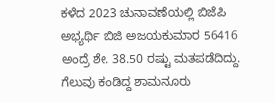ಕಳೆದ 2023 ಚುನಾವಣೆಯಲ್ಲಿ ಬಿಜೆಪಿ ಅಭ್ಯರ್ಥಿ ಬಿಜಿ ಅಜಯಕುಮಾರ 56416 ಅಂದ್ರೆ ಶೇ. 38.50 ರಷ್ಟು ಮತಪಡೆದಿದ್ದು. ಗೆಲುವು ಕಂಡಿದ್ದ ಶಾಮನೂರು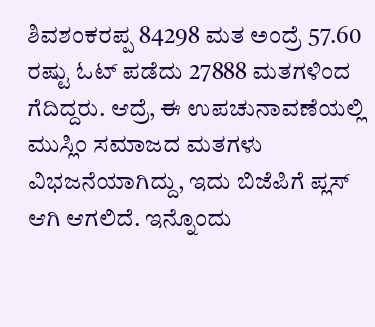ಶಿವಶಂಕರಪ್ಪ 84298 ಮತ ಅಂದ್ರೆ 57.60 ರಷ್ಟು ಓಟ್ ಪಡೆದು 27888 ಮತಗಳಿಂದ ಗೆದಿದ್ದರು. ಆದ್ರೆ, ಈ ಉಪಚುನಾವಣೆಯಲ್ಲಿ ಮುಸ್ಲಿಂ ಸಮಾಜದ ಮತಗಳು ವಿಭಜನೆಯಾಗಿದ್ದು, ಇದು ಬಿಜೆಪಿಗೆ ಪ್ಲಸ್ ಆಗಿ ಆಗಲಿದೆ. ಇನ್ನೊಂದು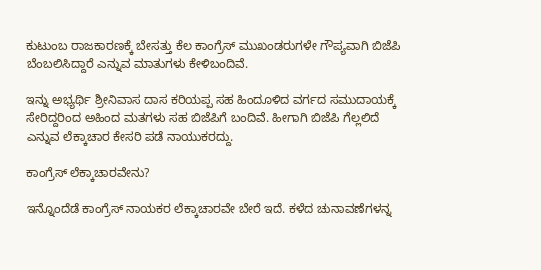ಕುಟುಂಬ ರಾಜಕಾರಣಕ್ಕೆ ಬೇಸತ್ತು ಕೆಲ ಕಾಂಗ್ರೆಸ್ ಮುಖಂಡರುಗಳೇ ಗೌಪ್ಯವಾಗಿ ಬಿಜೆಪಿ ಬೆಂಬಲಿಸಿದ್ದಾರೆ ಎನ್ನುವ ಮಾತುಗಳು ಕೇಳಿಬಂದಿವೆ.

ಇನ್ನು ಅಭ್ಯರ್ಥಿ ಶ್ರೀನಿವಾಸ ದಾಸ ಕರಿಯಪ್ಪ ಸಹ ಹಿಂದೂಳಿದ ವರ್ಗದ ಸಮುದಾಯಕ್ಕೆ ಸೇರಿದ್ದರಿಂದ ಅಹಿಂದ ಮತಗಳು ಸಹ ಬಿಜೆಪಿಗೆ ಬಂದಿವೆ. ಹೀಗಾಗಿ ಬಿಜೆಪಿ ಗೆಲ್ಲಲಿದೆ ಎನ್ನುವ ಲೆಕ್ಕಾಚಾರ ಕೇಸರಿ ಪಡೆ ನಾಯುಕರದ್ದು.

ಕಾಂಗ್ರೆಸ್ ಲೆಕ್ಕಾಚಾರವೇನು?

ಇನ್ನೊಂದೆಡೆ ಕಾಂಗ್ರೆಸ್ ನಾಯಕರ ಲೆಕ್ಕಾಚಾರವೇ ಬೇರೆ ಇದೆ. ಕಳೆದ ಚುನಾವಣೆಗಳನ್ನ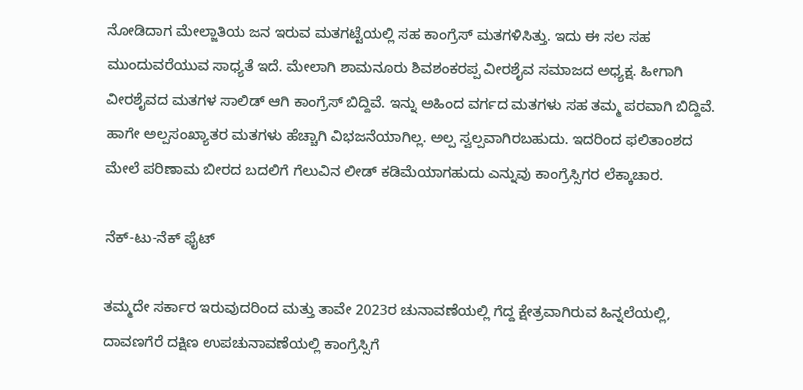ನೋಡಿದಾಗ ಮೇಲ್ಜಾತಿಯ ಜನ ಇರುವ ಮತಗಟ್ಟೆಯಲ್ಲಿ ಸಹ ಕಾಂಗ್ರೆಸ್ ಮತಗಳಿಸಿತ್ತು. ಇದು ಈ ಸಲ ಸಹ ಮುಂದುವರೆಯುವ ಸಾಧ್ಯತೆ ಇದೆ. ಮೇಲಾಗಿ ಶಾಮನೂರು ಶಿವಶಂಕರಪ್ಪ ವೀರಶೈವ ಸಮಾಜದ ಅಧ್ಯಕ್ಷ. ಹೀಗಾಗಿ ವೀರಶೈವದ ಮತಗಳ ಸಾಲಿಡ್ ಆಗಿ ಕಾಂಗ್ರೆಸ್ ಬಿದ್ದಿವೆ. ಇನ್ನು ಅಹಿಂದ ವರ್ಗದ ಮತಗಳು ಸಹ ತಮ್ಮ ಪರವಾಗಿ ಬಿದ್ದಿವೆ. ಹಾಗೇ ಅಲ್ಪಸಂಖ್ಯಾತರ ಮತಗಳು ಹೆಚ್ಚಾಗಿ ವಿಭಜನೆಯಾಗಿಲ್ಲ. ಅಲ್ಪ ಸ್ವಲ್ಪವಾಗಿರಬಹುದು. ಇದರಿಂದ ಫಲಿತಾಂಶದ ಮೇಲೆ ಪರಿಣಾಮ ಬೀರದ ಬದಲಿಗೆ ಗೆಲುವಿನ ಲೀಡ್ ಕಡಿಮೆಯಾಗಹುದು ಎನ್ನುವು ಕಾಂಗ್ರೆಸ್ಸಿಗರ ಲೆಕ್ಕಾಚಾರ.

ನೆಕ್-ಟು-ನೆಕ್ ಫೈಟ್

ತಮ್ಮದೇ ಸರ್ಕಾರ ಇರುವುದರಿಂದ ಮತ್ತು ತಾವೇ 2023ರ ಚುನಾವಣೆಯಲ್ಲಿ ಗೆದ್ದ ಕ್ಷೇತ್ರವಾಗಿರುವ ಹಿನ್ನಲೆಯಲ್ಲಿ, ದಾವಣಗೆರೆ ದಕ್ಷಿಣ ಉಪಚುನಾವಣೆಯಲ್ಲಿ ಕಾಂಗ್ರೆಸ್ಸಿಗೆ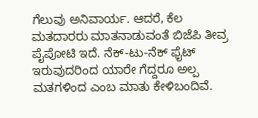ಗೆಲುವು ಅನಿವಾರ್ಯ. ಆದರೆ, ಕೆಲ ಮತದಾರರು ಮಾತನಾಡುವಂತೆ ಬಿಜೆಪಿ ತೀವ್ರ ಪೈಪೋಟಿ ಇದೆ. ನೆಕ್-ಟು-ನೆಕ್ ಫೈಟ್ ಇರುವುದರಿಂದ ಯಾರೇ ಗೆದ್ದರೂ ಅಲ್ಪ ಮತಗಳಿಂದ ಎಂಬ ಮಾತು ಕೇಳಿಬಂದಿವೆ.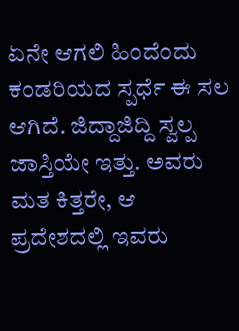ಏನೇ ಆಗಲಿ ಹಿಂದೆಂದು ಕಂಡರಿಯದ ಸ್ಪರ್ಧೆ ಈ ಸಲ ಆಗಿದೆ. ಜಿದ್ದಾಜಿದ್ದಿ ಸ್ವಲ್ಪ ಜಾಸ್ತಿಯೇ ಇತ್ತು. ಅವರು ಮತ ಕಿತ್ತರೇ, ಆ ಪ್ರದೇಶದಲ್ಲಿ ಇವರು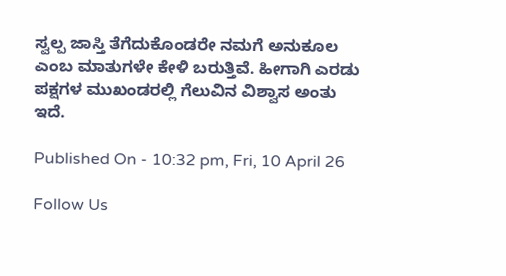ಸ್ವಲ್ಪ ಜಾಸ್ತಿ ತೆಗೆದುಕೊಂಡರೇ ನಮಗೆ ಅನುಕೂಲ ಎಂಬ ಮಾತುಗಳೇ ಕೇಳಿ ಬರುತ್ತಿವೆ. ಹೀಗಾಗಿ ಎರಡು ಪಕ್ಷಗಳ ಮುಖಂಡರಲ್ಲಿ ಗೆಲುವಿನ ವಿಶ್ವಾಸ ಅಂತು ಇದೆ.

Published On - 10:32 pm, Fri, 10 April 26

Follow Us